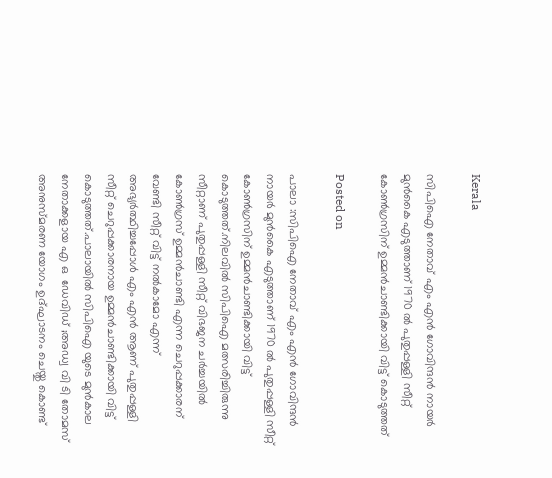Kerala

സിപിഐ നേതാവ് എം എൻ ഗോവിന്ദൻ നായർ മുൻകൈ എടുത്താണ് 1970 ൽ പുതുപ്പള്ളി സീറ്റ് കോൺഗ്രസിന് ഉമ്മൻചാണ്ടിക്കായി വിട്ട് കൊടുത്തത്

Posted on

പാലാ :സിപിഐ നേതാവ് എം എൻ ഗോവിന്ദൻ നായർ മുൻകൈ എടുത്താണ് 1970 ൽ പുതുപ്പള്ളി സീറ്റ് കോൺഗ്രസിന് ഉമ്മൻചാണ്ടിക്കായി വിട്ട് കൊടുത്തത്.നിലവിൽ സിപിഐ മത്സരിച്ചിരുന്നു സീറ്റാണ് പുതുപ്പള്ളി സീറ്റ് വിഭജന ചർച്ചയിൽ കോൺഗ്രസ് ഉമ്മൻ‌ചാണ്ടി എന്ന ചെറുപ്പക്കാരന് വേണ്ടി സീറ്റ് വിട്ട് നൽകാമോ എന്ന് അഭ്യർത്ഥിച്ചപ്പോൾ എം എൻ ആണ് പുതുപ്പള്ളി സീറ്റ് ചെറുപ്പക്കാരനായ ഉമ്മൻചാണ്ടിക്കായി വിട്ട് കൊടുത്തത്‌.പാലായിൽ സിപിഐ യുടെ മുൻകാല നേതാക്കളായ എ ഒ  ഡേവിഡ് ;അഡ്വ വി ടി തോമസ് അനുസ്മരണ യോഗം ഉദ്‌ഘാടനം ചെയ്തു കൊണ്ട്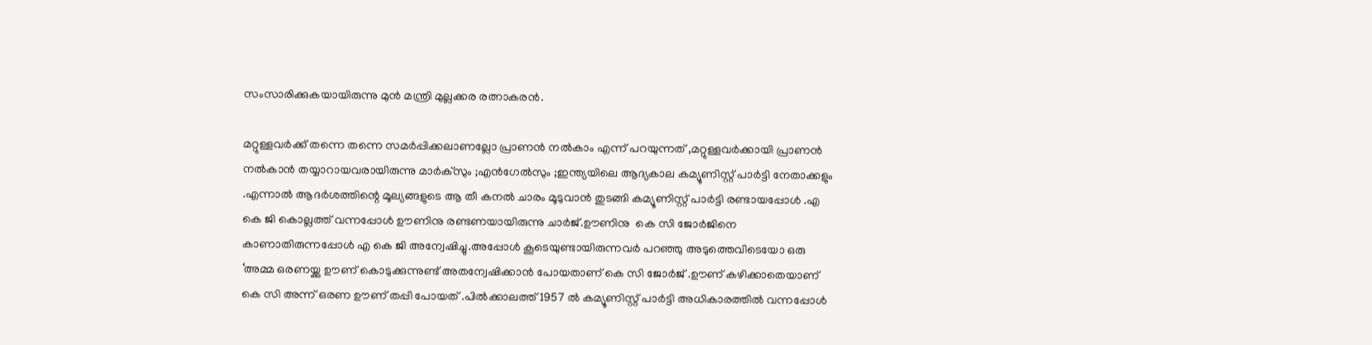സംസാരിക്കുകയായിരുന്നു മുൻ മന്ത്രി മുല്ലക്കര രത്നാകരൻ.

മറ്റുള്ളവർക്ക് തന്നെ തന്നെ സമർപ്പിക്കലാണല്ലോ പ്രാണൻ നൽകാം എന്ന് പറയുന്നത് ,മറ്റുള്ളവർക്കായി പ്രാണൻ നൽകാൻ തയ്യാറായവരായിരുന്നു മാർക്‌സും ;എൻഗേൽസും ;ഇന്ത്യയിലെ ആദ്യകാല കമ്യൂണിസ്റ്റ് പാർട്ടി നേതാക്കളും .എന്നാൽ ആദർശത്തിന്റെ മൂല്യങ്ങളുടെ ആ തീ കനൽ ചാരം മൂടുവാൻ തുടങ്ങി കമ്യൂണിസ്റ്റ് പാർട്ടി രണ്ടായപ്പോൾ .എ കെ ജി കൊല്ലത്ത് വന്നപ്പോൾ ഊണിനു രണ്ടണയായിരുന്നു ചാർജ്.ഊണിനു  കെ സി ജോർജിനെ കാണാതിരുന്നപ്പോൾ എ കെ ജി അന്വേഷിച്ചു.അപ്പോൾ കൂടെയുണ്ടായിരുന്നവർ പറഞ്ഞു അടുത്തെവിടെയോ ഒരു ‘അമ്മ ഒരണയ്ക്കു ഊണ് കൊടുക്കുന്നുണ്ട് അതന്വേഷിക്കാൻ പോയതാണ് കെ സി ജോർജ് .ഊണ് കഴിക്കാതെയാണ് കെ സി അന്ന് ഒരണ ഊണ് തപ്പി പോയത് .പിൽക്കാലത്ത് 1957 ൽ കമ്യൂണിസ്റ്റ് പാർട്ടി അധികാരത്തിൽ വന്നപ്പോൾ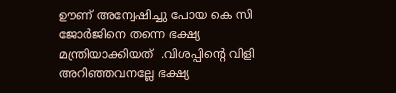ഊണ് അന്വേഷിച്ചു പോയ കെ സി ജോർജിനെ തന്നെ ഭക്ഷ്യ മന്ത്രിയാക്കിയത്  .വിശപ്പിന്റെ വിളി അറിഞ്ഞവനല്ലേ ഭക്ഷ്യ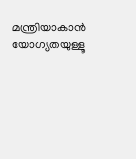മന്ത്രിയാകാൻ യോഗ്യതയുള്ളൂ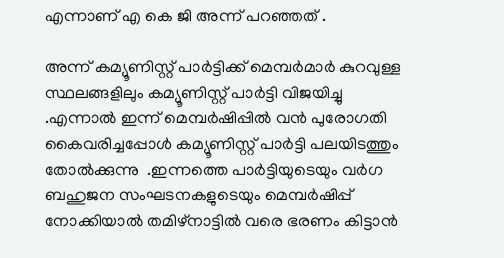എന്നാണ് എ കെ ജി അന്ന് പറഞ്ഞത് .

അന്ന് കമ്യൂണിസ്റ്റ് പാർട്ടിക്ക് മെമ്പർമാർ കുറവുള്ള സ്ഥലങ്ങളിലും കമ്യൂണിസ്റ്റ് പാർട്ടി വിജയിച്ചു .എന്നാൽ ഇന്ന് മെമ്പർഷിപ്പിൽ വൻ പുരോഗതി കൈവരിച്ചപ്പോൾ കമ്യൂണിസ്റ്റ് പാർട്ടി പലയിടത്തും തോൽക്കുന്നു  .ഇന്നത്തെ പാർട്ടിയുടെയും വർഗ ബഹുജന സംഘടനകളുടെയും മെമ്പർഷിപ്പ് നോക്കിയാൽ തമിഴ്‌നാട്ടിൽ വരെ ഭരണം കിട്ടാൻ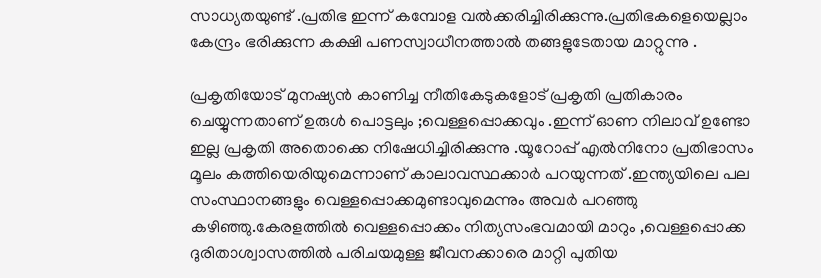സാധ്യതയുണ്ട് .പ്രതിഭ ഇന്ന് കമ്പോള വൽക്കരിച്ചിരിക്കുന്നു.പ്രതിഭകളെയെല്ലാം കേന്ദ്രം ഭരിക്കുന്ന കക്ഷി പണസ്വാധീനത്താൽ തങ്ങളുടേതായ മാറ്റുന്നു .

പ്രകൃതിയോട് മുനഷ്യൻ കാണിച്ച നീതികേടുകളോട് പ്രകൃതി പ്രതികാരം ചെയ്യുന്നതാണ് ഉരുൾ പൊട്ടലും ;വെള്ളപ്പൊക്കവും .ഇന്ന് ഓണ നിലാവ് ഉണ്ടോ ഇല്ല പ്രകൃതി അതൊക്കെ നിഷേധിച്ചിരിക്കുന്നു .യൂറോപ്പ് എൽനിനോ പ്രതിഭാസം മൂലം കത്തിയെരിയുമെന്നാണ് കാലാവസ്ഥക്കാർ പറയുന്നത് .ഇന്ത്യയിലെ പല സംസ്ഥാനങ്ങളും വെള്ളപ്പൊക്കമുണ്ടാവുമെന്നും അവർ പറഞ്ഞു കഴിഞ്ഞു.കേരളത്തിൽ വെള്ളപ്പൊക്കം നിത്യസംഭവമായി മാറും ,വെള്ളപ്പൊക്ക ദുരിതാശ്വാസത്തിൽ പരിചയമുള്ള ജീവനക്കാരെ മാറ്റി പുതിയ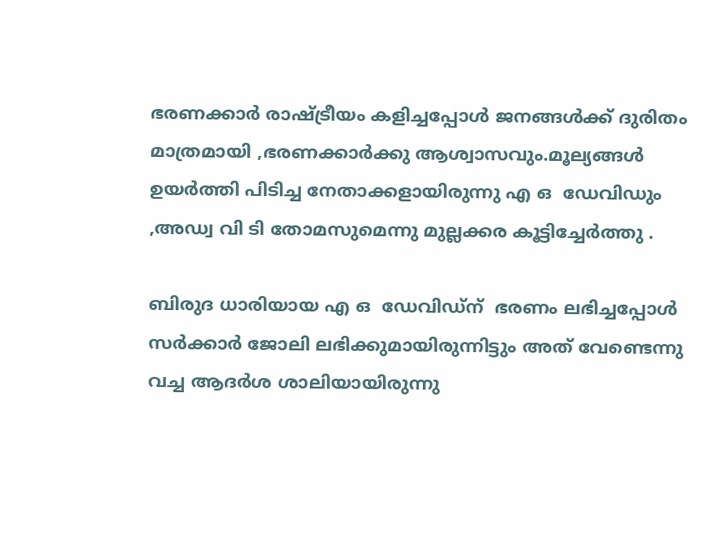ഭരണക്കാർ രാഷ്ട്രീയം കളിച്ചപ്പോൾ ജനങ്ങൾക്ക്‌ ദുരിതം മാത്രമായി ,ഭരണക്കാർക്കു ആശ്വാസവും.മൂല്യങ്ങൾ ഉയർത്തി പിടിച്ച നേതാക്കളായിരുന്നു എ ഒ  ഡേവിഡും ,അഡ്വ വി ടി തോമസുമെന്നു മുല്ലക്കര കൂട്ടിച്ചേർത്തു .

ബിരുദ ധാരിയായ എ ഒ  ഡേവിഡ്ന്  ഭരണം ലഭിച്ചപ്പോൾ  സർക്കാർ ജോലി ലഭിക്കുമായിരുന്നിട്ടും അത് വേണ്ടെന്നു വച്ച ആദർശ ശാലിയായിരുന്നു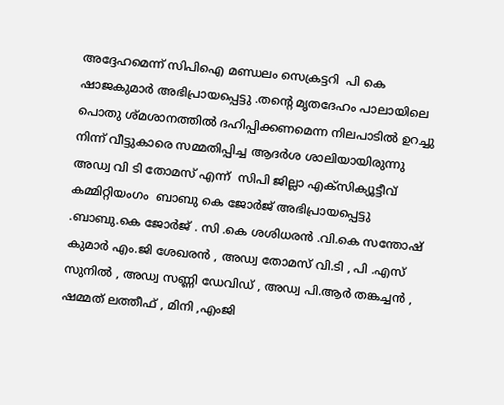അദ്ദേഹമെന്ന് സിപിഐ മണ്ഡലം സെക്രട്ടറി  പി കെ  ഷാജകുമാർ അഭിപ്രായപ്പെട്ടു .തന്റെ മൃതദേഹം പാലായിലെ പൊതു ശ്മശാനത്തിൽ ദഹിപ്പിക്കണമെന്ന നിലപാടിൽ ഉറച്ചു നിന്ന് വീട്ടുകാരെ സമ്മതിപ്പിച്ച ആദർശ ശാലിയായിരുന്നു അഡ്വ വി ടി തോമസ് എന്ന്  സിപി ജില്ലാ എക്സിക്യൂട്ടീവ് കമ്മിറ്റിയംഗം  ബാബു കെ ജോർജ് അഭിപ്രായപ്പെട്ടു .ബാബു.കെ ജോർജ് . സി .കെ ശശിധരൻ .വി.കെ സന്തോഷ് കുമാർ എം.ജി ശേഖരൻ , അഡ്വ തോമസ് വി.ടി , പി .എസ് സുനിൽ , അഡ്വ സണ്ണി ഡേവിഡ് , അഡ്വ പി.ആർ തങ്കച്ചൻ , ഷമ്മത് ലത്തീഫ് , മിനി ,എംജി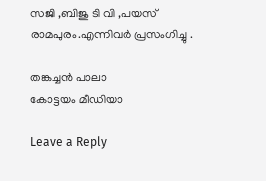സജി ,ബിജു ടി വി ,പയസ് രാമപുരം.എന്നിവർ പ്രസംഗിച്ചു .

തങ്കച്ചൻ പാലാ
കോട്ടയം മീഡിയാ

Leave a Reply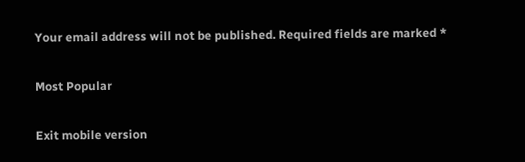Your email address will not be published. Required fields are marked *

Most Popular

Exit mobile version